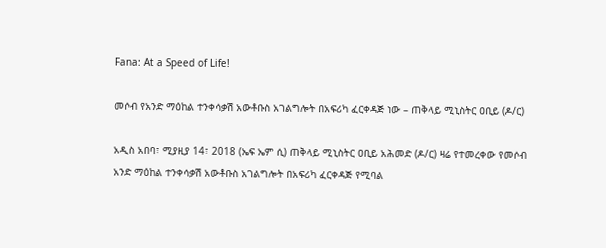Fana: At a Speed of Life!

መሶብ የአንድ ማዕከል ተንቀሳቃሽ አውቶቡስ አገልግሎት በአፍሪካ ፈርቀዳጅ ነው – ጠቅላይ ሚኒስትር ዐቢይ (ዶ/ር)

አዲስ አበባ፣ ሚያዚያ 14፣ 2018 (ኤፍ ኤም ሲ) ጠቅላይ ሚኒስትር ዐቢይ አሕመድ (ዶ/ር) ዛሬ የተመረቀው የመሶብ አንድ ማዕከል ተንቀሳቃሽ አውቶቡስ አገልግሎት በአፍሪካ ፈርቀዳጅ የሚባል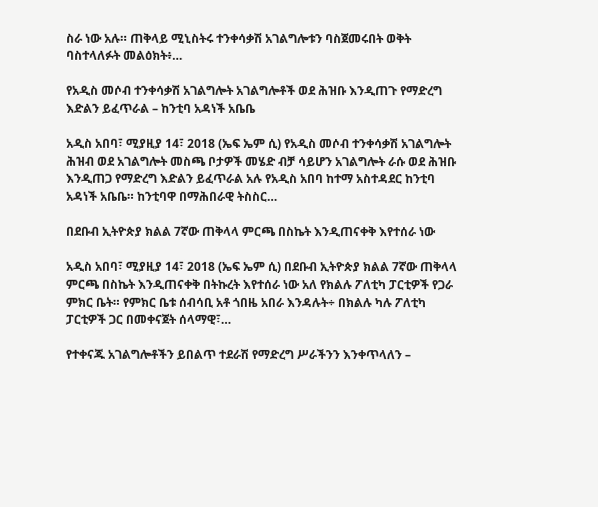ስራ ነው አሉ። ጠቅላይ ሚኒስትሩ ተንቀሳቃሽ አገልግሎቱን ባስጀመሩበት ወቅት ባስተላለፉት መልዕክት፥…

የአዲስ መሶብ ተንቀሳቃሽ አገልግሎት አገልግሎቶች ወደ ሕዝቡ እንዲጠጉ የማድረግ እድልን ይፈጥራል – ከንቲባ አዳነች አቤቤ

አዲስ አበባ፣ ሚያዚያ 14፣ 2018 (ኤፍ ኤም ሲ) የአዲስ መሶብ ተንቀሳቃሽ አገልግሎት ሕዝብ ወደ አገልግሎት መስጫ ቦታዎች መሄድ ብቻ ሳይሆን አገልግሎት ራሱ ወደ ሕዝቡ እንዲጠጋ የማድረግ እድልን ይፈጥራል አሉ የአዲስ አበባ ከተማ አስተዳደር ከንቲባ አዳነች አቤቤ። ከንቲባዋ በማሕበራዊ ትስስር…

በደቡብ ኢትዮጵያ ክልል 7ኛው ጠቅላላ ምርጫ በስኬት እንዲጠናቀቅ እየተሰራ ነው

አዲስ አበባ፣ ሚያዚያ 14፣ 2018 (ኤፍ ኤም ሲ) በደቡብ ኢትዮጵያ ክልል 7ኛው ጠቅላላ ምርጫ በስኬት እንዲጠናቀቅ በትኩረት እየተሰራ ነው አለ የክልሉ ፖለቲካ ፓርቲዎች የጋራ ምክር ቤት። የምክር ቤቱ ሰብሳቢ አቶ ጎበዜ አበራ እንዳሉት÷ በክልሉ ካሉ ፖለቲካ ፓርቲዎች ጋር በመቀናጀት ሰላማዊ፣…

የተቀናጁ አገልግሎቶችን ይበልጥ ተደራሽ የማድረግ ሥራችንን እንቀጥላለን –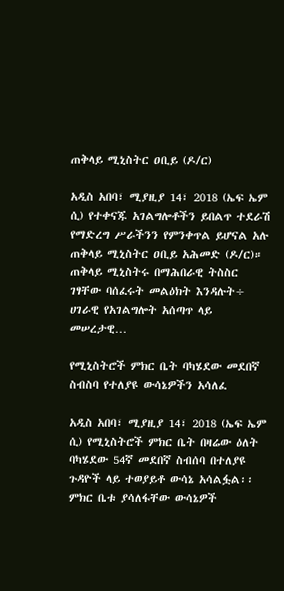ጠቅላይ ሚኒስትር ዐቢይ (ዶ/ር)

አዲስ አበባ፣ ሚያዚያ 14፣ 2018 (ኤፍ ኤም ሲ) የተቀናጁ አገልግሎቶችን ይበልጥ ተደራሽ የማድረግ ሥራችንን የምንቀጥል ይሆናል አሉ ጠቅላይ ሚኒስትር ዐቢይ አሕመድ (ዶ/ር)። ጠቅላይ ሚኒስትሩ በማሕበራዊ ትስስር ገፃቸው ባሰፈሩት መልዕክት እንዳሉት÷ ሀገራዊ የአገልግሎት አሰጣጥ ላይ መሠረታዊ…

የሚኒስትሮች ምክር ቤት ባካሄደው መደበኛ ስብስባ የተለያዩ ውሳኔዎችን አሳለፈ

አዲስ አበባ፣ ሚያዚያ 14፣ 2018 (ኤፍ ኤም ሲ) የሚኒስትሮች ምክር ቤት በዛሬው ዕለት ባካሄደው 54ኛ መደበኛ ስብሰባ በተለያዩ ጉዳዮች ላይ ተወያይቶ ውሳኔ አሳልፏል፡፡ ምክር ቤቱ ያሳለፋቸው ውሳኔዎች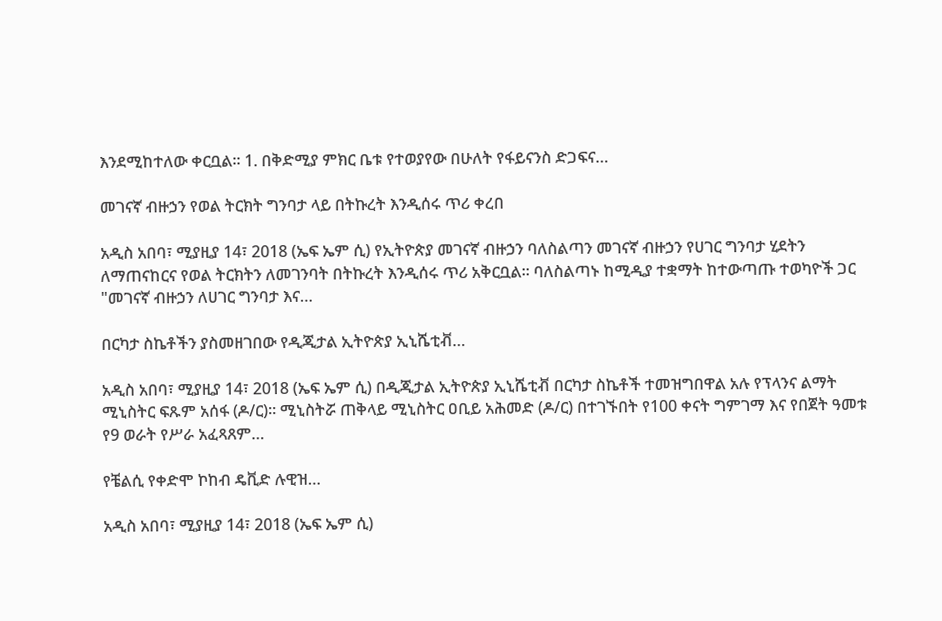እንደሚከተለው ቀርቧል። 1. በቅድሚያ ምክር ቤቱ የተወያየው በሁለት የፋይናንስ ድጋፍና…

መገናኛ ብዙኃን የወል ትርክት ግንባታ ላይ በትኩረት እንዲሰሩ ጥሪ ቀረበ

አዲስ አበባ፣ ሚያዚያ 14፣ 2018 (ኤፍ ኤም ሲ) የኢትዮጵያ መገናኛ ብዙኃን ባለስልጣን መገናኛ ብዙኃን የሀገር ግንባታ ሂደትን ለማጠናከርና የወል ትርክትን ለመገንባት በትኩረት እንዲሰሩ ጥሪ አቅርቧል። ባለስልጣኑ ከሚዲያ ተቋማት ከተውጣጡ ተወካዮች ጋር "መገናኛ ብዙኃን ለሀገር ግንባታ እና…

በርካታ ስኬቶችን ያስመዘገበው የዲጂታል ኢትዮጵያ ኢኒሼቲቭ…

አዲስ አበባ፣ ሚያዚያ 14፣ 2018 (ኤፍ ኤም ሲ) በዲጂታል ኢትዮጵያ ኢኒሼቲቭ በርካታ ስኬቶች ተመዝግበዋል አሉ የፕላንና ልማት ሚኒስትር ፍጹም አሰፋ (ዶ/ር)። ሚኒስትሯ ጠቅላይ ሚኒስትር ዐቢይ አሕመድ (ዶ/ር) በተገኙበት የ100 ቀናት ግምገማ እና የበጀት ዓመቱ የ9 ወራት የሥራ አፈጻጸም…

የቼልሲ የቀድሞ ኮከብ ዴቪድ ሉዊዝ…

አዲስ አበባ፣ ሚያዚያ 14፣ 2018 (ኤፍ ኤም ሲ)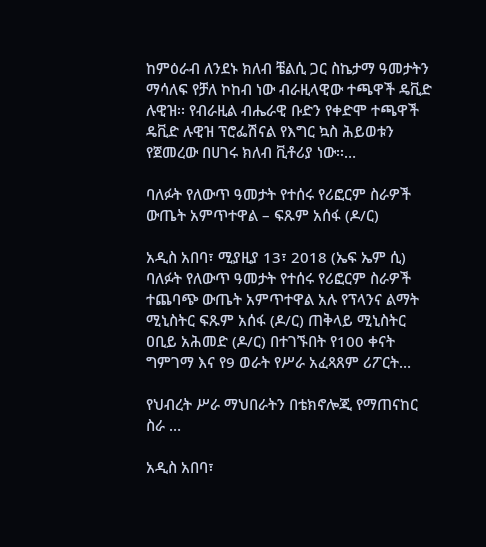ከምዕራብ ለንደኑ ክለብ ቼልሲ ጋር ስኬታማ ዓመታትን ማሳለፍ የቻለ ኮከብ ነው ብራዚላዊው ተጫዋች ዴቪድ ሉዊዝ፡፡ የብራዚል ብሔራዊ ቡድን የቀድሞ ተጫዋች ዴቪድ ሉዊዝ ፕሮፌሽናል የእግር ኳስ ሕይወቱን የጀመረው በሀገሩ ክለብ ቪቶሪያ ነው፡፡…

ባለፉት የለውጥ ዓመታት የተሰሩ የሪፎርም ስራዎች ውጤት አምጥተዋል – ፍጹም አሰፋ (ዶ/ር)

አዲስ አበባ፣ ሚያዚያ 13፣ 2018 (ኤፍ ኤም ሲ) ባለፉት የለውጥ ዓመታት የተሰሩ የሪፎርም ስራዎች ተጨባጭ ውጤት አምጥተዋል አሉ የፕላንና ልማት ሚኒስትር ፍጹም አሰፋ (ዶ/ር) ጠቅላይ ሚኒስትር ዐቢይ አሕመድ (ዶ/ር) በተገኙበት የ100 ቀናት ግምገማ እና የ9 ወራት የሥራ አፈጻጸም ሪፖርት…

የህብረት ሥራ ማህበራትን በቴክኖሎጂ የማጠናከር ስራ …

አዲስ አበባ፣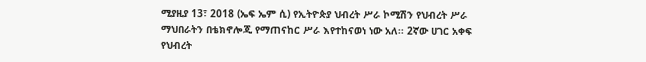ሚያዚያ 13፣ 2018 (ኤፍ ኤም ሲ) የኢትዮጵያ ህብረት ሥራ ኮሚሽን የህብረት ሥራ ማህበራትን በቴክኖሎጂ የማጠናከር ሥራ እየተከናወነ ነው አለ፡፡ 2ኛው ሀገር አቀፍ የህብረት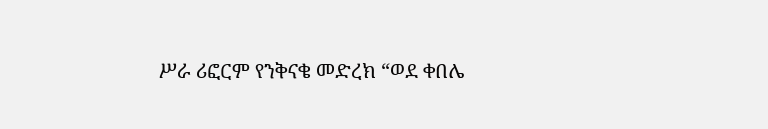ሥራ ሪፎርም የንቅናቄ መድረክ “ወደ ቀበሌ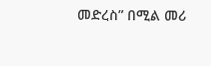መድረስ” በሚል መሪ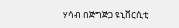ሃሳብ በጅግጅጋ ዩኒቨርሲቲ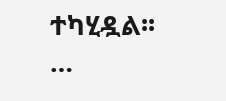ተካሂዷል፡፡…